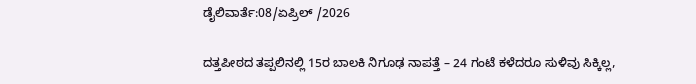ಡೈಲಿವಾರ್ತೆ:08/ಏಪ್ರಿಲ್ /2026

ದತ್ತಪೀಠದ ತಪ್ಪಲಿನಲ್ಲಿ 15ರ ಬಾಲಕಿ ನಿಗೂಢ ನಾಪತ್ತೆ – 24 ಗಂಟೆ ಕಳೆದರೂ ಸುಳಿವು ಸಿಕ್ಕಿಲ್ಲ,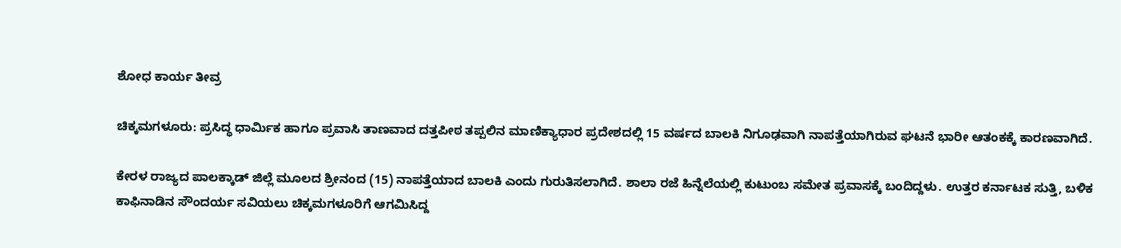ಶೋಧ ಕಾರ್ಯ ತೀವ್ರ

ಚಿಕ್ಕಮಗಳೂರು: ಪ್ರಸಿದ್ಧ ಧಾರ್ಮಿಕ ಹಾಗೂ ಪ್ರವಾಸಿ ತಾಣವಾದ ದತ್ತಪೀಠ ತಪ್ಪಲಿನ ಮಾಣಿಕ್ಯಾಧಾರ ಪ್ರದೇಶದಲ್ಲಿ 15 ವರ್ಷದ ಬಾಲಕಿ ನಿಗೂಢವಾಗಿ ನಾಪತ್ತೆಯಾಗಿರುವ ಘಟನೆ ಭಾರೀ ಆತಂಕಕ್ಕೆ ಕಾರಣವಾಗಿದೆ.

ಕೇರಳ ರಾಜ್ಯದ ಪಾಲಕ್ಕಾಡ್ ಜಿಲ್ಲೆ ಮೂಲದ ಶ್ರೀನಂದ (15) ನಾಪತ್ತೆಯಾದ ಬಾಲಕಿ ಎಂದು ಗುರುತಿಸಲಾಗಿದೆ. ಶಾಲಾ ರಜೆ ಹಿನ್ನೆಲೆಯಲ್ಲಿ ಕುಟುಂಬ ಸಮೇತ ಪ್ರವಾಸಕ್ಕೆ ಬಂದಿದ್ದಳು. ಉತ್ತರ ಕರ್ನಾಟಕ ಸುತ್ತಿ, ಬಳಿಕ ಕಾಫಿನಾಡಿನ ಸೌಂದರ್ಯ ಸವಿಯಲು ಚಿಕ್ಕಮಗಳೂರಿಗೆ ಆಗಮಿಸಿದ್ದ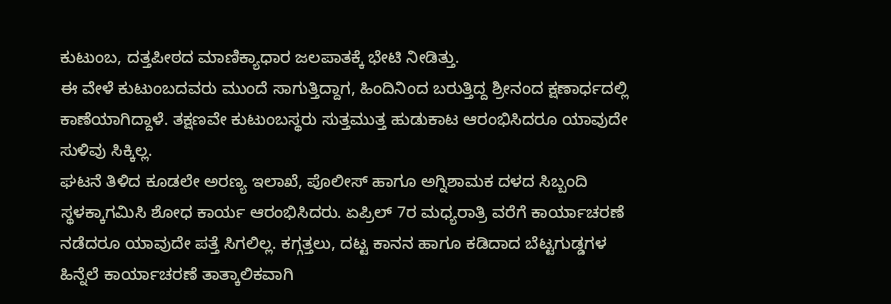ಕುಟುಂಬ, ದತ್ತಪೀಠದ ಮಾಣಿಕ್ಯಾಧಾರ ಜಲಪಾತಕ್ಕೆ ಭೇಟಿ ನೀಡಿತ್ತು.
ಈ ವೇಳೆ ಕುಟುಂಬದವರು ಮುಂದೆ ಸಾಗುತ್ತಿದ್ದಾಗ, ಹಿಂದಿನಿಂದ ಬರುತ್ತಿದ್ದ ಶ್ರೀನಂದ ಕ್ಷಣಾರ್ಧದಲ್ಲಿ ಕಾಣೆಯಾಗಿದ್ದಾಳೆ. ತಕ್ಷಣವೇ ಕುಟುಂಬಸ್ಥರು ಸುತ್ತಮುತ್ತ ಹುಡುಕಾಟ ಆರಂಭಿಸಿದರೂ ಯಾವುದೇ ಸುಳಿವು ಸಿಕ್ಕಿಲ್ಲ.
ಘಟನೆ ತಿಳಿದ ಕೂಡಲೇ ಅರಣ್ಯ ಇಲಾಖೆ, ಪೊಲೀಸ್ ಹಾಗೂ ಅಗ್ನಿಶಾಮಕ ದಳದ ಸಿಬ್ಬಂದಿ ಸ್ಥಳಕ್ಕಾಗಮಿಸಿ ಶೋಧ ಕಾರ್ಯ ಆರಂಭಿಸಿದರು. ಏಪ್ರಿಲ್ 7ರ ಮಧ್ಯರಾತ್ರಿ ವರೆಗೆ ಕಾರ್ಯಾಚರಣೆ ನಡೆದರೂ ಯಾವುದೇ ಪತ್ತೆ ಸಿಗಲಿಲ್ಲ. ಕಗ್ಗತ್ತಲು, ದಟ್ಟ ಕಾನನ ಹಾಗೂ ಕಡಿದಾದ ಬೆಟ್ಟಗುಡ್ಡಗಳ ಹಿನ್ನೆಲೆ ಕಾರ್ಯಾಚರಣೆ ತಾತ್ಕಾಲಿಕವಾಗಿ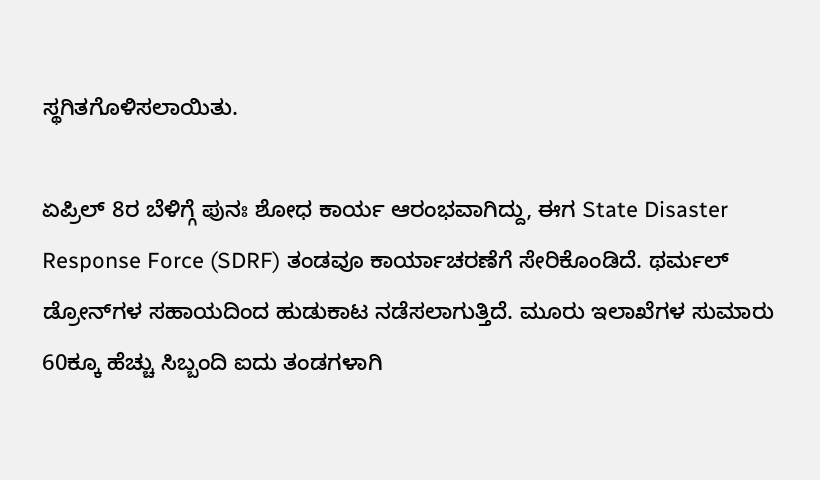ಸ್ಥಗಿತಗೊಳಿಸಲಾಯಿತು.

ಏಪ್ರಿಲ್ 8ರ ಬೆಳಿಗ್ಗೆ ಪುನಃ ಶೋಧ ಕಾರ್ಯ ಆರಂಭವಾಗಿದ್ದು, ಈಗ State Disaster Response Force (SDRF) ತಂಡವೂ ಕಾರ್ಯಾಚರಣೆಗೆ ಸೇರಿಕೊಂಡಿದೆ. ಥರ್ಮಲ್ ಡ್ರೋನ್‌ಗಳ ಸಹಾಯದಿಂದ ಹುಡುಕಾಟ ನಡೆಸಲಾಗುತ್ತಿದೆ. ಮೂರು ಇಲಾಖೆಗಳ ಸುಮಾರು 60ಕ್ಕೂ ಹೆಚ್ಚು ಸಿಬ್ಬಂದಿ ಐದು ತಂಡಗಳಾಗಿ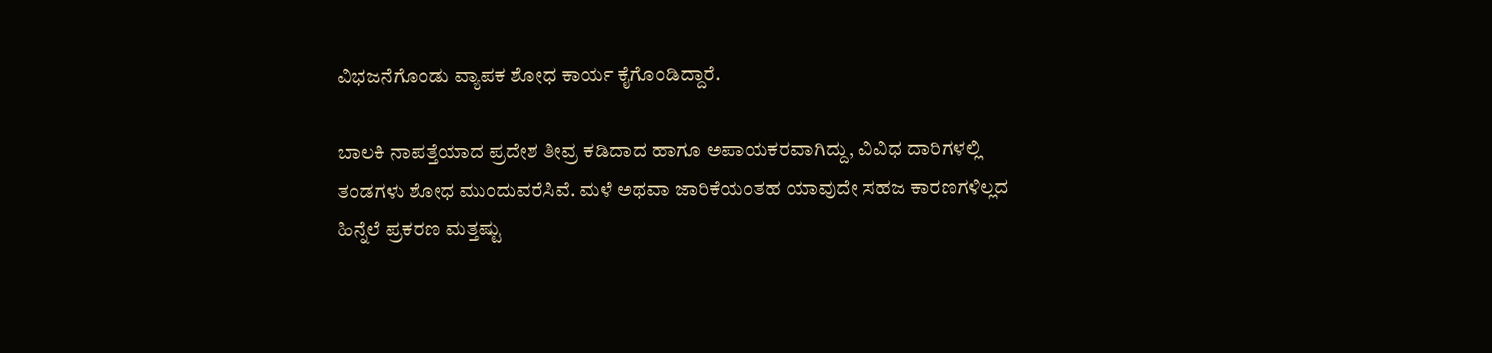ವಿಭಜನೆಗೊಂಡು ವ್ಯಾಪಕ ಶೋಧ ಕಾರ್ಯ ಕೈಗೊಂಡಿದ್ದಾರೆ.

ಬಾಲಕಿ ನಾಪತ್ತೆಯಾದ ಪ್ರದೇಶ ತೀವ್ರ ಕಡಿದಾದ ಹಾಗೂ ಅಪಾಯಕರವಾಗಿದ್ದು, ವಿವಿಧ ದಾರಿಗಳಲ್ಲಿ ತಂಡಗಳು ಶೋಧ ಮುಂದುವರೆಸಿವೆ. ಮಳೆ ಅಥವಾ ಜಾರಿಕೆಯಂತಹ ಯಾವುದೇ ಸಹಜ ಕಾರಣಗಳಿಲ್ಲದ ಹಿನ್ನೆಲೆ ಪ್ರಕರಣ ಮತ್ತಷ್ಟು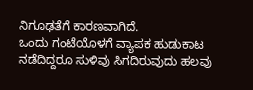ನಿಗೂಢತೆಗೆ ಕಾರಣವಾಗಿದೆ.
ಒಂದು ಗಂಟೆಯೊಳಗೆ ವ್ಯಾಪಕ ಹುಡುಕಾಟ ನಡೆದಿದ್ದರೂ ಸುಳಿವು ಸಿಗದಿರುವುದು ಹಲವು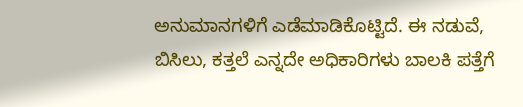ಅನುಮಾನಗಳಿಗೆ ಎಡೆಮಾಡಿಕೊಟ್ಟಿದೆ. ಈ ನಡುವೆ, ಬಿಸಿಲು, ಕತ್ತಲೆ ಎನ್ನದೇ ಅಧಿಕಾರಿಗಳು ಬಾಲಕಿ ಪತ್ತೆಗೆ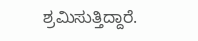ಶ್ರಮಿಸುತ್ತಿದ್ದಾರೆ.